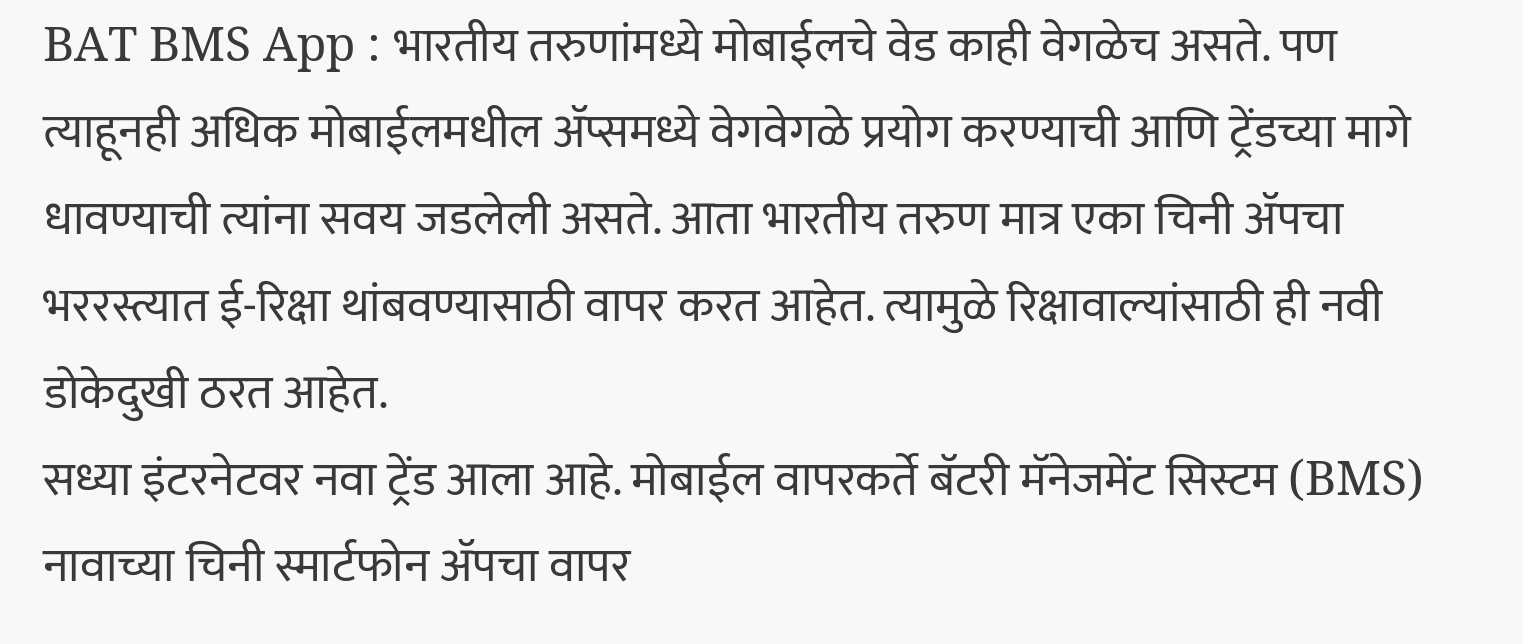BAT BMS App : भारतीय तरुणांमध्ये मोबाईलचे वेड काही वेगळेच असते. पण त्याहूनही अधिक मोबाईलमधील ॲप्समध्ये वेगवेगळे प्रयोग करण्याची आणि ट्रेंडच्या मागे धावण्याची त्यांना सवय जडलेली असते. आता भारतीय तरुण मात्र एका चिनी ॲपचा भररस्त्यात ई-रिक्षा थांबवण्यासाठी वापर करत आहेत. त्यामुळे रिक्षावाल्यांसाठी ही नवी डोकेदुखी ठरत आहेत.
सध्या इंटरनेटवर नवा ट्रेंड आला आहे. मोबाईल वापरकर्ते बॅटरी मॅनेजमेंट सिस्टम (BMS) नावाच्या चिनी स्मार्टफोन ॲपचा वापर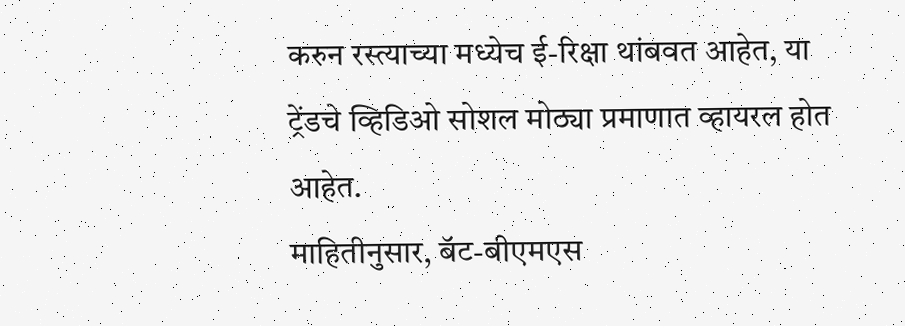करुन रस्त्याच्या मध्येच ई-रिक्षा थांबवत आहेत, या ट्रेंडचे व्हिडिओ सोशल मोठ्या प्रमाणात व्हायरल होत आहेत.
माहितीनुसार, बॅट-बीएमएस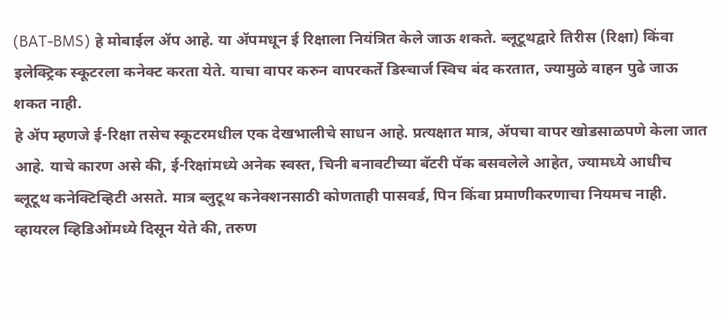(BAT-BMS) हे मोबाईल ॲप आहे. या ॲपमधून ई रिक्षाला नियंत्रित केले जाऊ शकते. ब्लूटूथद्वारे तिरीस (रिक्षा) किंवा इलेक्ट्रिक स्कूटरला कनेक्ट करता येते. याचा वापर करुन वापरकर्ते डिस्चार्ज स्विच बंद करतात, ज्यामुळे वाहन पुढे जाऊ शकत नाही.
हे ॲप म्हणजे ई-रिक्षा तसेच स्कूटरमधील एक देखभालीचे साधन आहे. प्रत्यक्षात मात्र, ॲपचा वापर खोडसाळपणे केला जात आहे. याचे कारण असे की, ई-रिक्षांमध्ये अनेक स्वस्त, चिनी बनावटीच्या बॅटरी पॅक बसवलेले आहेत, ज्यामध्ये आधीच ब्लूटूथ कनेक्टिव्हिटी असते. मात्र ब्लुटूथ कनेक्शनसाठी कोणताही पासवर्ड, पिन किंवा प्रमाणीकरणाचा नियमच नाही.
व्हायरल व्हिडिओंमध्ये दिसून येते की, तरुण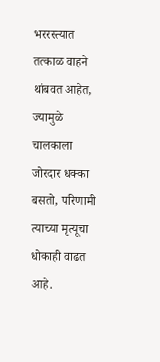भररस्त्यात तत्काळ वाहने थांबवत आहेत, ज्यामुळे चालकाला जोरदार धक्का बसतो, परिणामी त्याच्या मृत्यूचा धोकाही वाढत आहे.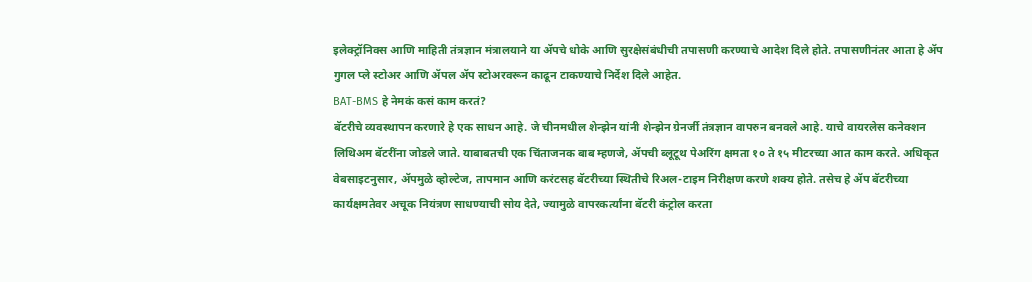इलेक्ट्रॉनिक्स आणि माहिती तंत्रज्ञान मंत्रालयाने या ॲपचे धोके आणि सुरक्षेसंबंधीची तपासणी करण्याचे आदेश दिले होते. तपासणीनंतर आता हे ॲप गुगल प्ले स्टोअर आणि ॲपल ॲप स्टोअरवरून काढून टाकण्याचे निर्देश दिले आहेत.
BAT-BMS हे नेमकं कसं काम करतं?
बॅटरीचे व्यवस्थापन करणारे हे एक साधन आहे. जे चीनमधील शेन्झेन यांनी शेन्झेन ग्रेनर्जी तंत्रज्ञान वापरुन बनवले आहे. याचे वायरलेस कनेक्शन लिथिअम बॅटरींना जोडले जाते. याबाबतची एक चिंताजनक बाब म्हणजे, ॲपची ब्लूटूथ पेअरिंग क्षमता १० ते १५ मीटरच्या आत काम करते. अधिकृत वेबसाइटनुसार, ॲपमुळे व्होल्टेज, तापमान आणि करंटसह बॅटरीच्या स्थितीचे रिअल-टाइम निरीक्षण करणे शक्य होते. तसेच हे ॲप बॅटरीच्या कार्यक्षमतेवर अचूक नियंत्रण साधण्याची सोय देते, ज्यामुळे वापरकर्त्यांना बॅटरी कंट्रोल करता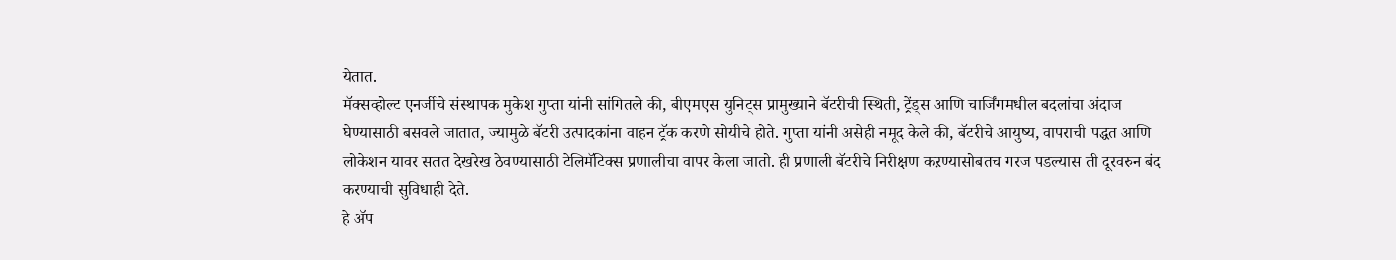येतात.
मॅक्सव्होल्ट एनर्जीचे संस्थापक मुकेश गुप्ता यांनी सांगितले की, बीएमएस युनिट्स प्रामुख्याने बॅटरीची स्थिती, ट्रेंड्स आणि चार्जिंगमधील बदलांचा अंदाज घेण्यासाठी बसवले जातात, ज्यामुळे बॅटरी उत्पादकांना वाहन ट्रॅक करणे सोयीचे होते. गुप्ता यांनी असेही नमूद केले की, बॅटरीचे आयुष्य, वापराची पद्धत आणि लोकेशन यावर सतत देखरेख ठेवण्यासाठी टेलिमॅटिक्स प्रणालीचा वापर केला जातो. ही प्रणाली बॅटरीचे निरीक्षण कऱण्यासोबतच गरज पडल्यास ती दूरवरुन बंद करण्याची सुविधाही देते.
हे ॲप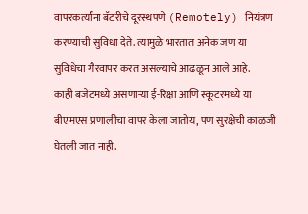वापरकर्त्यांना बॅटरीचे दूरस्थपणे (Remotely) नियंत्रण करण्याची सुविधा देते. त्यामुळे भारतात अनेक जण या सुविधेचा गैरवापर करत असल्याचे आढळून आले आहे.
काही बजेटमध्ये असणाऱ्या ई-रिक्षा आणि स्कूटरमध्ये या बीएमएस प्रणालीचा वापर केला जातोय, पण सुरक्षेची काळजी घेतली जात नाही.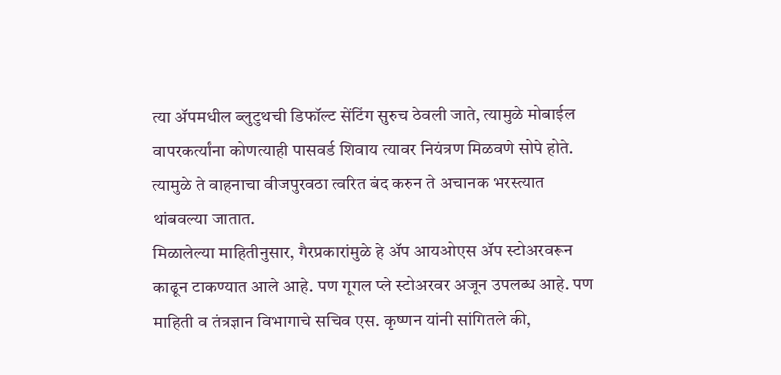त्या ॲपमधील ब्लुटुथची डिफॉल्ट सेंटिंग सुरुच ठेवली जाते, त्यामुळे मोबाईल वापरकर्त्यांना कोणत्याही पासवर्ड शिवाय त्यावर नियंत्रण मिळवणे सोपे होते. त्यामुळे ते वाहनाचा वीजपुरवठा त्वरित बंद करुन ते अचानक भरस्त्यात थांबवल्या जातात.
मिळालेल्या माहितीनुसार, गैरप्रकारांमुळे हे ॲप आयओएस ॲप स्टोअरवरून काढून टाकण्यात आले आहे. पण गूगल प्ले स्टोअरवर अजून उपलब्ध आहे. पण माहिती व तंत्रज्ञान विभागाचे सचिव एस. कृष्णन यांनी सांगितले की,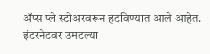ॲप्स प्ले स्टोअरवरून हटविण्यात आले आहेत.
इंटरनेटवर उमटल्या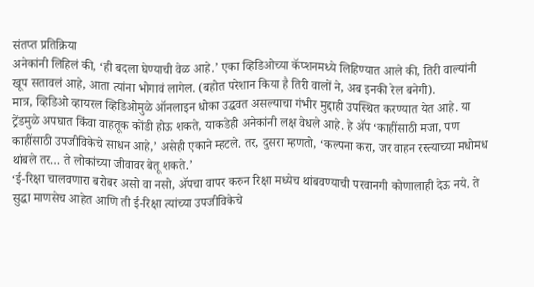संतप्त प्रतिक्रिया
अनेकांनी लिहिलं की, ‘ही बदला घेण्याची वेळ आहे.’ एका व्हिडिओच्या कॅप्शनमध्ये लिहिण्यात आले की, तिरी वाल्यांनी खूप सतावलं आहे, आता त्यांना भोगावं लागेल. (बहोत परेशान किया है तिरी वालों ने, अब इनकी रेल बनेगी).
मात्र, व्हिडिओ व्हायरल व्हिडिओमुळे ऑनलाइन धोका उद्धवत असल्याचा गंभीर मुद्दाही उपस्थित करण्यात येत आहे. या ट्रेंडमुळे अपघात किंवा वाहतूक कोंडी होऊ शकते, याकडेही अनेकांनी लक्ष वेधले आहे. हे ॲप ‘काहींसाठी मजा, पण काहींसाठी उपजीविकेचे साधन आहे,’ असेही एकाने म्हटले. तर, दुसरा म्हणतो, ‘कल्पना करा, जर वाहन रस्त्याच्या मधोमध थांबले तर… ते लोकांच्या जीवावर बेतू शकते.’
‘ई-रिक्षा चालवणारा बरोबर असो वा नसो, ॲपचा वापर करुन रिक्षा मध्येच थांबवण्याची परवानगी कोणालाही देऊ नये. ते सुद्धा माणसेच आहेत आणि ती ई-रिक्षा त्यांच्या उपजीविकेचे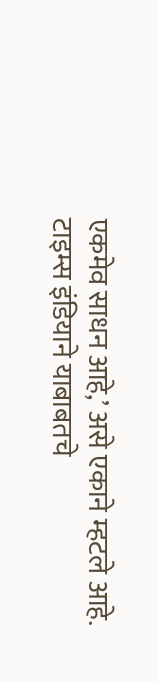एकमेव साधन आहे,’ असे एकाने म्हटले आहे. टाइम्स इंडियाने याबाबतचे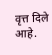वृत्त दिले आहे.